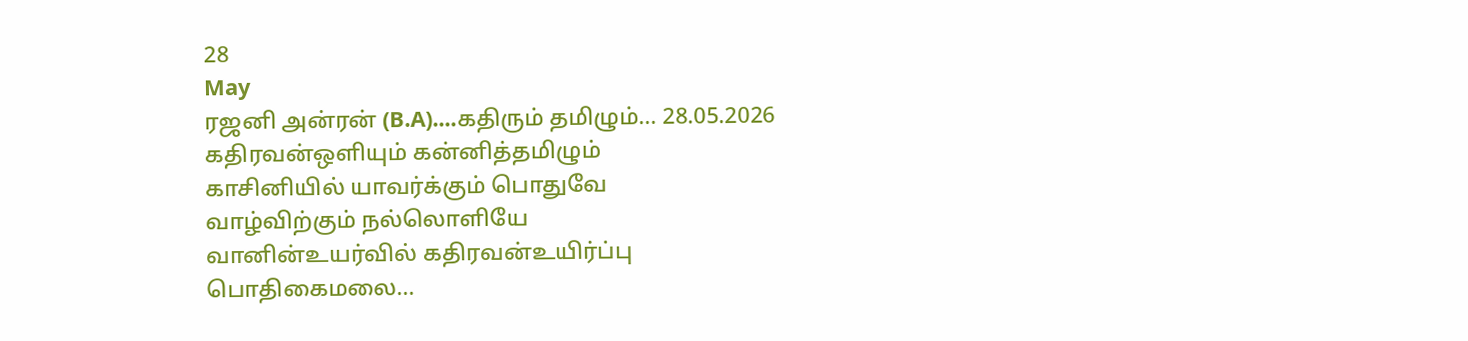28
May
ரஜனி அன்ரன் (B.A)....கதிரும் தமிழும்... 28.05.2026
கதிரவன்ஒளியும் கன்னித்தமிழும்
காசினியில் யாவர்க்கும் பொதுவே
வாழ்விற்கும் நல்லொளியே
வானின்உயர்வில் கதிரவன்உயிர்ப்பு
பொதிகைமலை...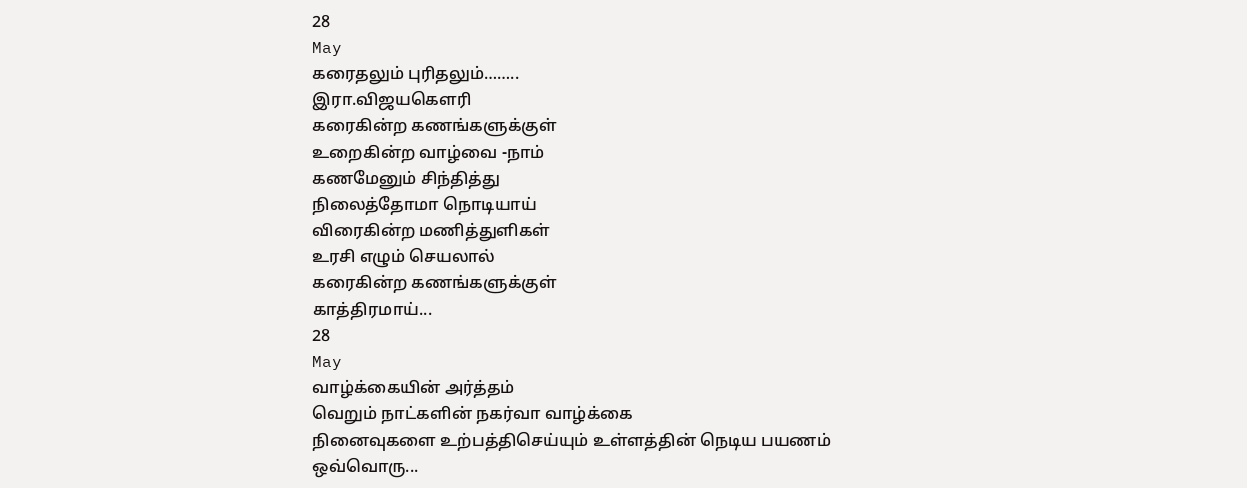28
May
கரைதலும் புரிதலும்……..
இரா.விஜயகௌரி
கரைகின்ற கணங்களுக்குள்
உறைகின்ற வாழ்வை -நாம்
கணமேனும் சிந்தித்து
நிலைத்தோமா நொடியாய்
விரைகின்ற மணித்துளிகள்
உரசி எழும் செயலால்
கரைகின்ற கணங்களுக்குள்
காத்திரமாய்...
28
May
வாழ்க்கையின் அர்த்தம்
வெறும் நாட்களின் நகர்வா வாழ்க்கை
நினைவுகளை உற்பத்திசெய்யும் உள்ளத்தின் நெடிய பயணம்
ஒவ்வொரு...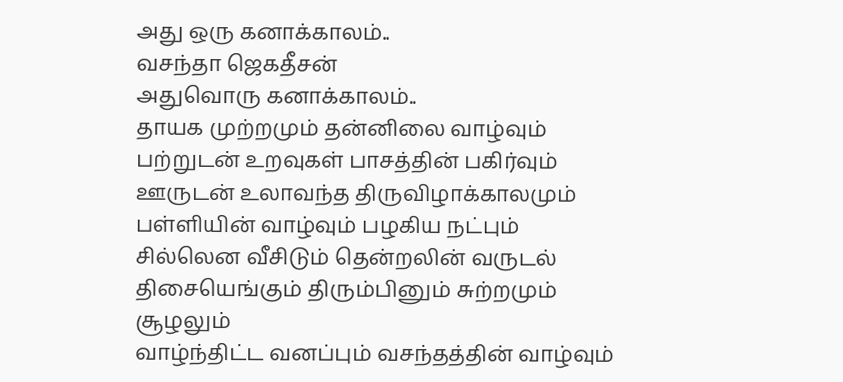அது ஒரு கனாக்காலம்..
வசந்தா ஜெகதீசன்
அதுவொரு கனாக்காலம்..
தாயக முற்றமும் தன்னிலை வாழ்வும்
பற்றுடன் உறவுகள் பாசத்தின் பகிர்வும்
ஊருடன் உலாவந்த திருவிழாக்காலமும்
பள்ளியின் வாழ்வும் பழகிய நட்பும்
சில்லென வீசிடும் தென்றலின் வருடல்
திசையெங்கும் திரும்பினும் சுற்றமும் சூழலும்
வாழ்ந்திட்ட வனப்பும் வசந்தத்தின் வாழ்வும்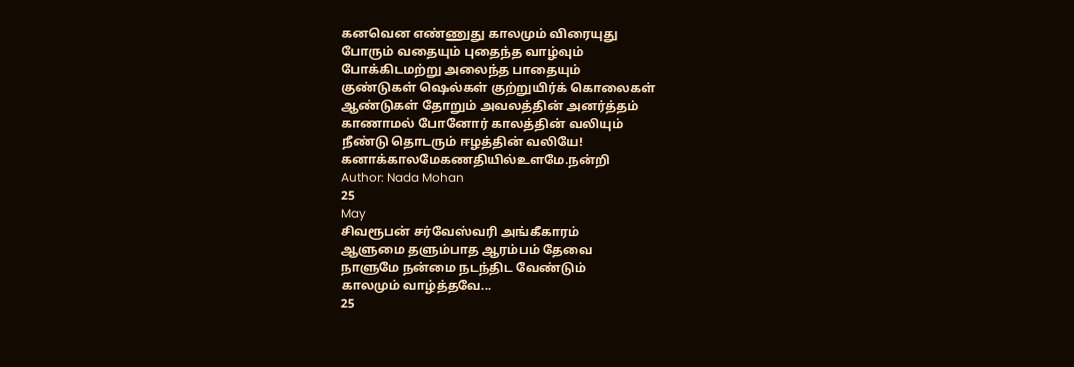கனவென எண்ணுது காலமும் விரையுது
போரும் வதையும் புதைந்த வாழ்வும்
போக்கிடமற்று அலைந்த பாதையும்
குண்டுகள் ஷெல்கள் குற்றுயிர்க் கொலைகள்
ஆண்டுகள் தோறும் அவலத்தின் அனர்த்தம்
காணாமல் போனோர் காலத்தின் வலியும்
நீண்டு தொடரும் ஈழத்தின் வலியே!
கனாக்காலமேகணதியில்உளமே.நன்றி
Author: Nada Mohan
25
May
சிவரூபன் சர்வேஸ்வரி அங்கீகாரம்
ஆளுமை தளும்பாத ஆரம்பம் தேவை
நாளுமே நன்மை நடந்திட வேண்டும்
காலமும் வாழ்த்தவே...
25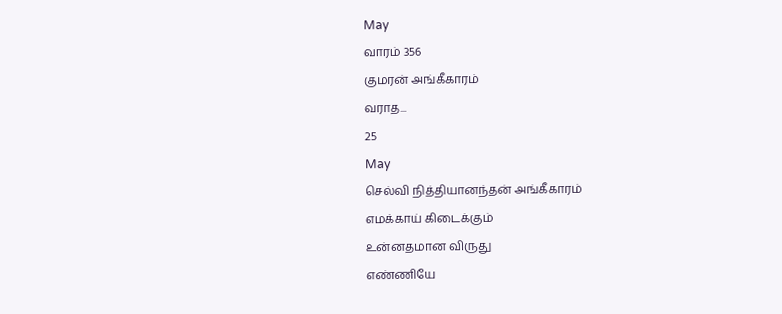May
வாரம் 356
குமரன் அங்கீகாரம்
வராத...
25
May
செல்வி நித்தியானந்தன் அங்கீகாரம்
எமக்காய் கிடைக்கும்
உன்னதமான விருது
எண்ணியே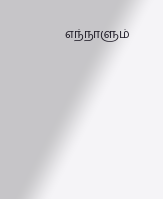எந்நாளும்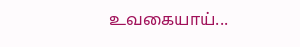உவகையாய்...